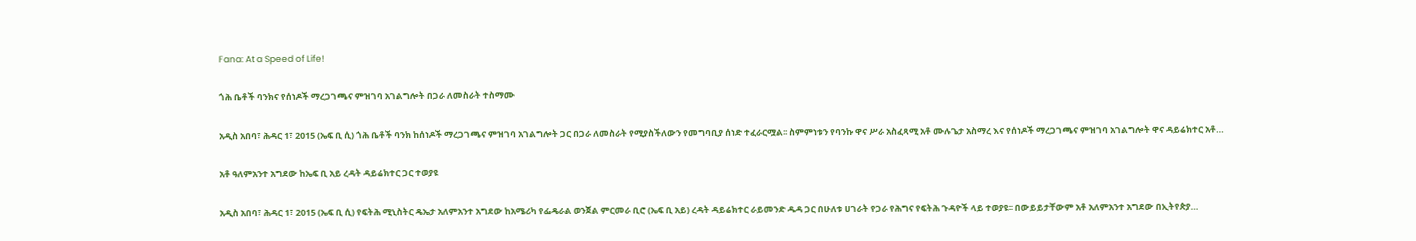Fana: At a Speed of Life!

ጎሕ ቤቶች ባንክና የሰነዶች ማረጋገጫና ምዝገባ አገልግሎት በጋራ ለመስራት ተስማሙ

አዲስ አበባ፣ ሕዳር 1፣ 2015 (ኤፍ ቢ ሲ) ጎሕ ቤቶች ባንክ ከሰነዶች ማረጋገጫና ምዝገባ አገልግሎት ጋር በጋራ ለመስራት የሚያስችለውን የመግባቢያ ሰነድ ተፈራርሟል፡፡ ስምምነቱን የባንኩ ዋና ሥራ አስፈጻሚ አቶ ሙሉጌታ አስማረ እና የሰነዶች ማረጋገጫና ምዝገባ አገልግሎት ዋና ዳይሬክተር አቶ…

አቶ ዓለምአንተ አግደው ከኤፍ ቢ አይ ረዳት ዳይሬክተር ጋር ተወያዩ

አዲስ አበባ፣ ሕዳር 1፣ 2015 (ኤፍ ቢ ሲ) የፍትሕ ሚኒስትር ዴኤታ አለምአንተ አግደው ከአሜሪካ የፌዴራል ወንጀል ምርመራ ቢሮ (ኤፍ ቢ አይ) ረዳት ዳይሬክተር ራይመንድ ዱዳ ጋር በሁለቱ ሀገራት የጋራ የሕግና የፍትሕ ጉዳዮች ላይ ተወያዩ፡፡ በውይይታቸውም አቶ አለምአንተ አግደው በኢትየጵያ…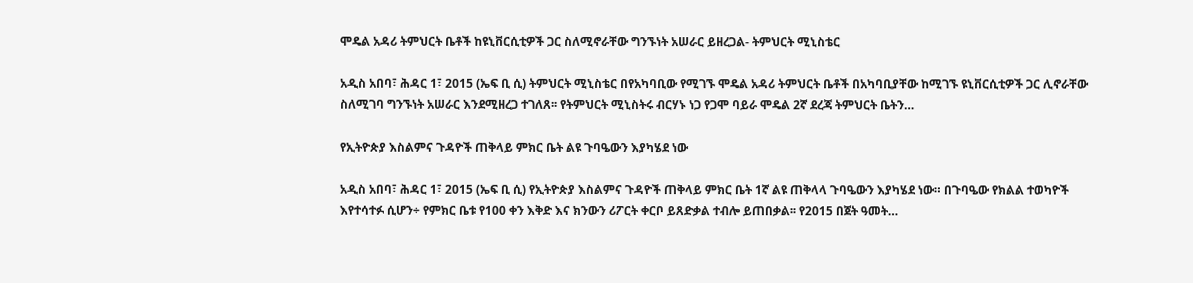ሞዴል አዳሪ ትምህርት ቤቶች ከዩኒቨርሲቲዎች ጋር ስለሚኖራቸው ግንኙነት አሠራር ይዘረጋል- ትምህርት ሚኒስቴር

አዲስ አበባ፣ ሕዳር 1፣ 2015 (ኤፍ ቢ ሲ) ትምህርት ሚኒስቴር በየአካባቢው የሚገኙ ሞዴል አዳሪ ትምህርት ቤቶች በአካባቢያቸው ከሚገኙ ዩኒቨርሲቲዎች ጋር ሊኖራቸው ስለሚገባ ግንኙነት አሠራር እንደሚዘረጋ ተገለጸ፡፡ የትምህርት ሚኒስትሩ ብርሃኑ ነጋ የጋሞ ባይራ ሞዴል 2ኛ ደረጃ ትምህርት ቤትን…

የኢትዮጵያ እስልምና ጉዳዮች ጠቅላይ ምክር ቤት ልዩ ጉባዔውን እያካሄደ ነው

አዲስ አበባ፣ ሕዳር 1፣ 2015 (ኤፍ ቢ ሲ) የኢትዮጵያ እስልምና ጉዳዮች ጠቅላይ ምክር ቤት 1ኛ ልዩ ጠቅላላ ጉባዔውን እያካሄደ ነው። በጉባዔው የክልል ተወካዮች እየተሳተፉ ሲሆን÷ የምክር ቤቱ የ100 ቀን እቅድ እና ክንውን ሪፖርት ቀርቦ ይጸድቃል ተብሎ ይጠበቃል፡፡ የ2015 በጀት ዓመት…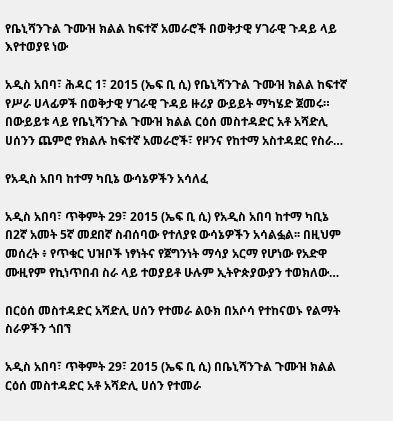የቤኒሻንጉል ጉሙዝ ክልል ከፍተኛ አመራሮች በወቅታዊ ሃገራዊ ጉዳይ ላይ እየተወያዩ ነው

አዲስ አበባ፣ ሕዳር 1፣ 2015 (ኤፍ ቢ ሲ) የቤኒሻንጉል ጉሙዝ ክልል ከፍተኛ የሥራ ሀላፊዎች በወቅታዊ ሃገራዊ ጉዳይ ዙሪያ ውይይት ማካሄድ ጀመሩ። በውይይቱ ላይ የቤኒሻንጉል ጉሙዝ ክልል ርዕሰ መስተዳድር አቶ አሻድሊ ሀሰንን ጨምሮ የክልሉ ከፍተኛ አመራሮች፣ የዞንና የከተማ አስተዳደር የስራ…

የአዲስ አበባ ከተማ ካቢኔ ውሳኔዎችን አሳለፈ

አዲስ አበባ፣ ጥቅምት 29፣ 2015 (ኤፍ ቢ ሲ) የአዲስ አበባ ከተማ ካቢኔ በ2ኛ አመት 5ኛ መደበኛ ስብሰባው የተለያዩ ውሳኔዎችን አሳልፏል፡፡ በዚህም መሰረት ፥ የጥቁር ህዝቦች ነፃነትና የጀግንነት ማሳያ አርማ የሆነው የአድዋ ሙዚየም የኪነጥበብ ስራ ላይ ተወያይቶ ሁሉም ኢትዮጵያውያን ተወክለው…

በርዕሰ መስተዳድር አሻድሊ ሀሰን የተመራ ልዑክ በአሶሳ የተከናወኑ የልማት ስራዎችን ጎበኘ

አዲስ አበባ፣ ጥቅምት 29፣ 2015 (ኤፍ ቢ ሲ) በቤኒሻንጉል ጉሙዝ ክልል ርዕሰ መስተዳድር አቶ አሻድሊ ሀሰን የተመራ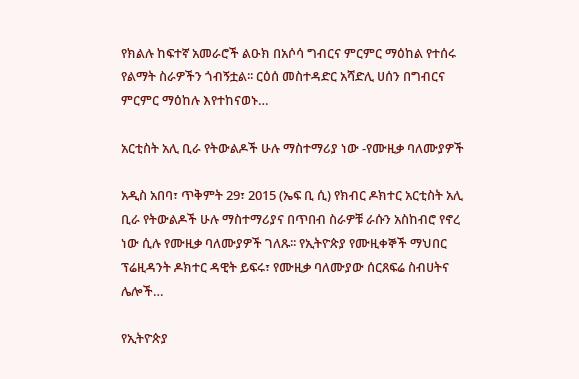የክልሉ ከፍተኛ አመራሮች ልዑክ በአሶሳ ግብርና ምርምር ማዕከል የተሰሩ የልማት ስራዎችን ጎብኝቷል፡፡ ርዕሰ መስተዳድር አሻድሊ ሀሰን በግብርና ምርምር ማዕከሉ እየተከናወኑ…

አርቲስት አሊ ቢራ የትውልዶች ሁሉ ማስተማሪያ ነው -የሙዚቃ ባለሙያዎች

አዲስ አበባ፣ ጥቅምት 29፣ 2015 (ኤፍ ቢ ሲ) የክብር ዶክተር አርቲስት አሊ ቢራ የትውልዶች ሁሉ ማስተማሪያና በጥበብ ስራዎቹ ራሱን አስከብሮ የኖረ ነው ሲሉ የሙዚቃ ባለሙያዎች ገለጹ፡፡ የኢትዮጵያ የሙዚቀኞች ማህበር ፕሬዚዳንት ዶክተር ዳዊት ይፍሩ፣ የሙዚቃ ባለሙያው ሰርጸፍሬ ስብሀትና ሌሎች…

የኢትዮጵያ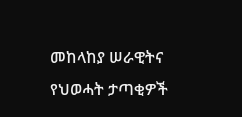መከላከያ ሠራዊትና የህወሓት ታጣቂዎች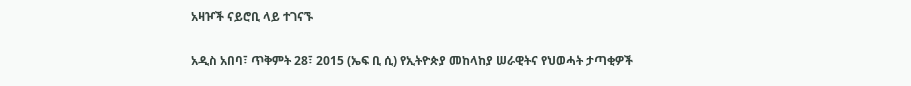አዛዦች ናይሮቢ ላይ ተገናኙ

አዲስ አበባ፣ ጥቅምት 28፣ 2015 (ኤፍ ቢ ሲ) የኢትዮጵያ መከላከያ ሠራዊትና የህወሓት ታጣቂዎች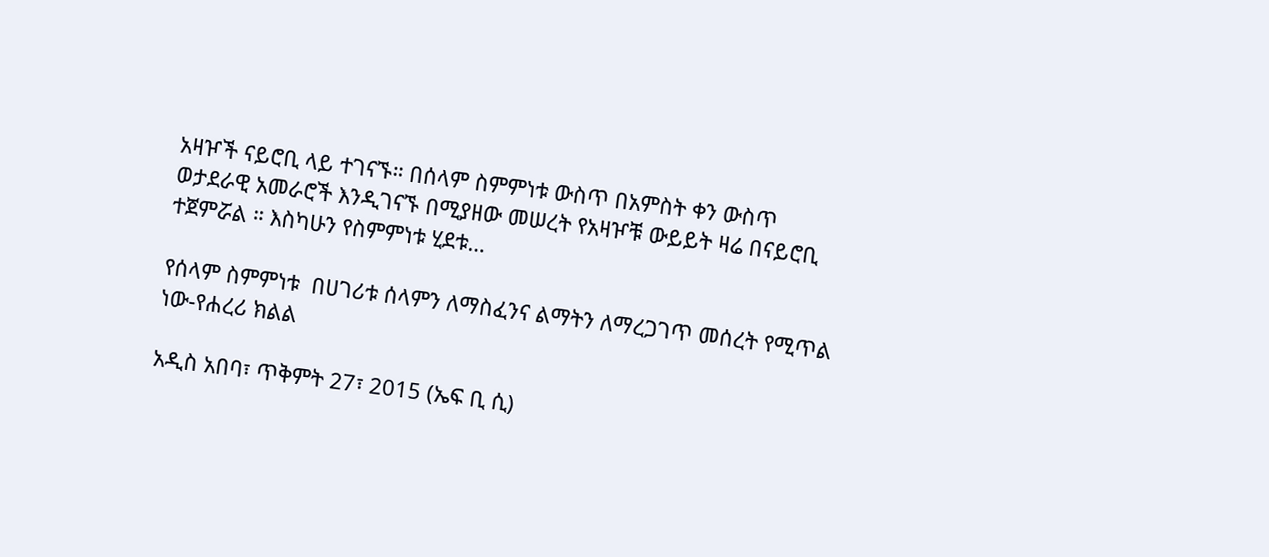አዛዦች ናይሮቢ ላይ ተገናኙ። በሰላም ስምምነቱ ውስጥ በአምስት ቀን ውስጥ ወታደራዊ አመራሮች እንዲገናኙ በሚያዘው መሠረት የአዛዦቹ ውይይት ዛሬ በናይሮቢ ተጀምሯል ። እስካሁን የስምምነቱ ሂደቱ…

የሰላም ስምምነቱ  በሀገሪቱ ሰላምን ለማስፈንና ልማትን ለማረጋገጥ መሰረት የሚጥል ነው-የሐረሪ ክልል

አዲስ አበባ፣ ጥቅምት 27፣ 2015 (ኤፍ ቢ ሲ)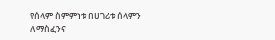የሰላም ስምምነቱ በሀገሪቱ ሰላምን ለማስፈንና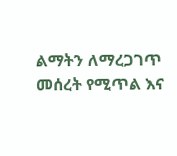ልማትን ለማረጋገጥ መሰረት የሚጥል እና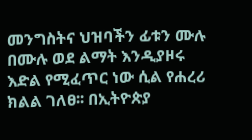መንግስትና ህዝባችን ፊቱን ሙሉ በሙሉ ወደ ልማት እንዲያዞሩ እድል የሚፈጥር ነው ሲል የሐረሪ ክልል ገለፀ፡፡ በኢትዮጵያ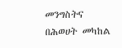መንግስትና በሕወሀት መካከል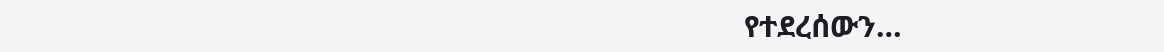የተደረሰውን…